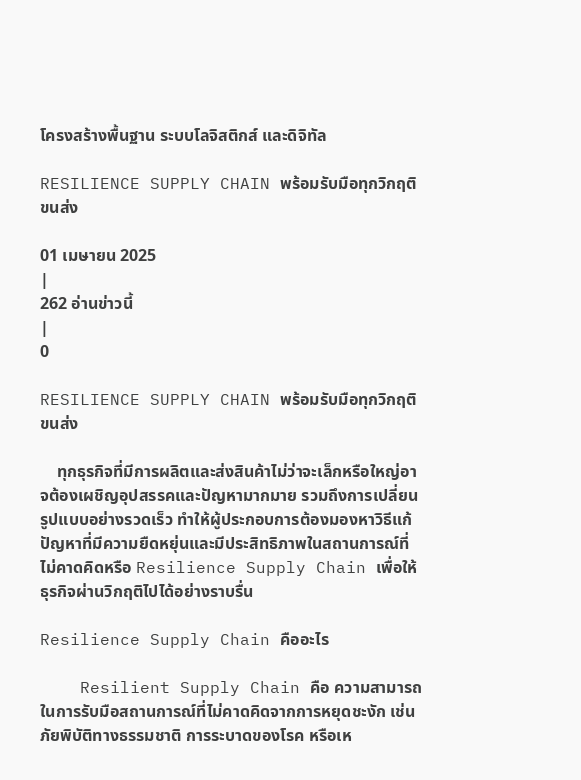โครงสร้างพื้นฐาน ระบบโลจิสติกส์ และดิจิทัล

RESILIENCE SUPPLY CHAIN พร้อมรับมือทุกวิกฤติขนส่ง

01 เมษายน 2025
|
262 อ่านข่าวนี้
|
0

RESILIENCE SUPPLY CHAIN พร้อมรับมือทุกวิกฤติขนส่ง

    ทุกธุรกิจที่มีการผลิตและส่งสินค้าไม่ว่าจะเล็กหรือใหญ่อาจต้องเผชิญอุปสรรคและปัญหามากมาย รวมถึงการเปลี่ยนรูปแบบอย่างรวดเร็ว ทำให้ผู้ประกอบการต้องมองหาวิธีแก้ปัญหาที่มีความยืดหยุ่นและมีประสิทธิภาพในสถานการณ์ที่ไม่คาดคิดหรือ Resilience Supply Chain เพื่อให้ธุรกิจผ่านวิกฤติไปได้อย่างราบรื่น

Resilience Supply Chain คืออะไร

    Resilient Supply Chain คือ ความสามารถในการรับมือสถานการณ์ที่ไม่คาดคิดจากการหยุดชะงัก เช่น ภัยพิบัติทางธรรมชาติ การระบาดของโรค หรือเห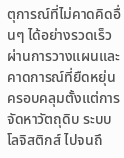ตุการณ์ที่ไม่คาดคิดอื่นๆ ได้อย่างรวดเร็ว ผ่านการวางแผนและคาดการณ์ที่ยืดหยุ่น ครอบคลุมตั้งแต่การจัดหาวัตถุดิบ ระบบโลจิสติกส์ ไปจนถึ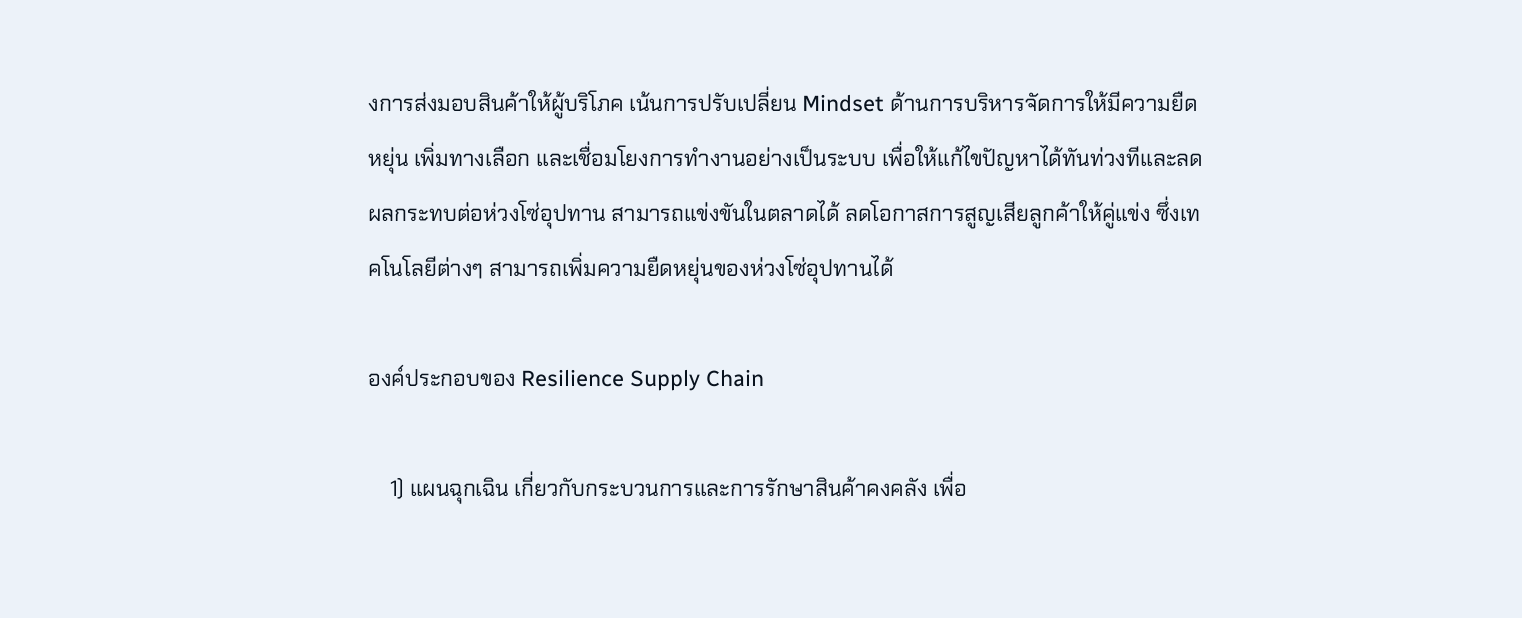งการส่งมอบสินค้าให้ผู้บริโภค เน้นการปรับเปลี่ยน Mindset ด้านการบริหารจัดการให้มีความยืดหยุ่น เพิ่มทางเลือก และเชื่อมโยงการทำงานอย่างเป็นระบบ เพื่อให้แก้ไขปัญหาได้ทันท่วงทีและลดผลกระทบต่อห่วงโซ่อุปทาน สามารถแข่งขันในตลาดได้ ลดโอกาสการสูญเสียลูกค้าให้คู่แข่ง ซึ่งเทคโนโลยีต่างๆ สามารถเพิ่มความยืดหยุ่นของห่วงโซ่อุปทานได้

องค์ประกอบของ Resilience Supply Chain

    1) แผนฉุกเฉิน เกี่ยวกับกระบวนการและการรักษาสินค้าคงคลัง เพื่อ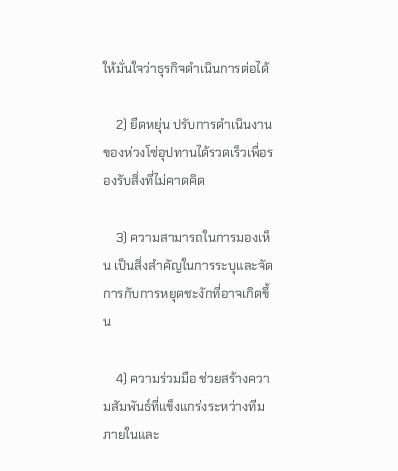ให้มั่นใจว่าธุรกิจดำเนินการต่อได้

    2) ยืดหยุ่น ปรับการดำเนินงานของห่วงโซ่อุปทานได้รวดเร็วเพื่อรองรับสิ่งที่ไม่คาดคิด

    3) ความสามารถในการมองเห็น เป็นสิ่งสำคัญในการระบุและจัดการกับการหยุดชะงักที่อาจเกิดขึ้น

    4) ความร่วมมือ ช่วยสร้างความสัมพันธ์ที่แข็งแกร่งระหว่างทีมภายในและ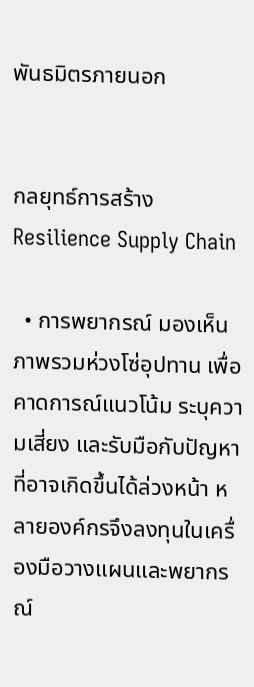พันธมิตรภายนอก


กลยุทธ์การสร้าง Resilience Supply Chain

  • การพยากรณ์ มองเห็นภาพรวมห่วงโซ่อุปทาน เพื่อคาดการณ์แนวโน้ม ระบุความเสี่ยง และรับมือกับปัญหาที่อาจเกิดขึ้นได้ล่วงหน้า หลายองค์กรจึงลงทุนในเครื่องมือวางแผนและพยากรณ์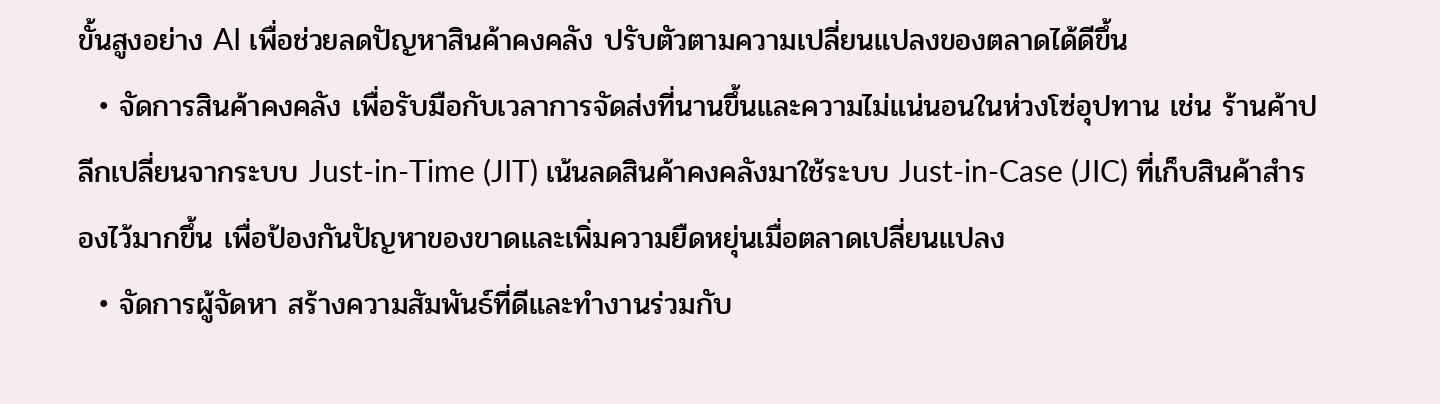ขั้นสูงอย่าง AI เพื่อช่วยลดปัญหาสินค้าคงคลัง ปรับตัวตามความเปลี่ยนแปลงของตลาดได้ดีขึ้น
  • จัดการสินค้าคงคลัง เพื่อรับมือกับเวลาการจัดส่งที่นานขึ้นและความไม่แน่นอนในห่วงโซ่อุปทาน เช่น ร้านค้าปลีกเปลี่ยนจากระบบ Just-in-Time (JIT) เน้นลดสินค้าคงคลังมาใช้ระบบ Just-in-Case (JIC) ที่เก็บสินค้าสำรองไว้มากขึ้น เพื่อป้องกันปัญหาของขาดและเพิ่มความยืดหยุ่นเมื่อตลาดเปลี่ยนแปลง
  • จัดการผู้จัดหา สร้างความสัมพันธ์ที่ดีและทำงานร่วมกับ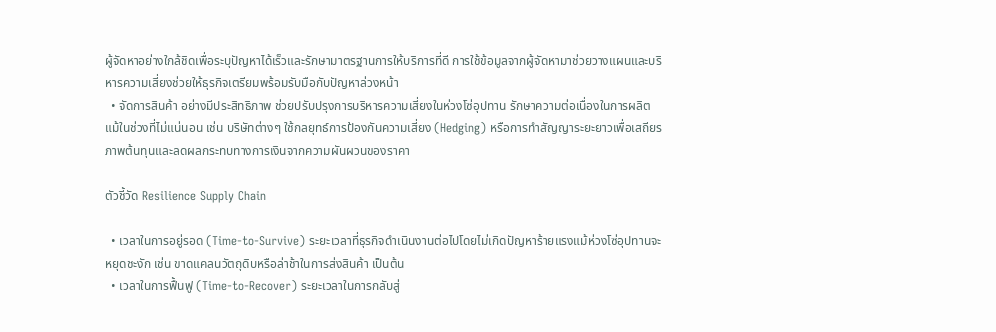ผู้จัดหาอย่างใกล้ชิดเพื่อระบุปัญหาได้เร็วและรักษามาตรฐานการให้บริการที่ดี การใช้ข้อมูลจากผู้จัดหามาช่วยวางแผนและบริหารความเสี่ยงช่วยให้ธุรกิจเตรียมพร้อมรับมือกับปัญหาล่วงหน้า
  • จัดการสินค้า อย่างมีประสิทธิภาพ ช่วยปรับปรุงการบริหารความเสี่ยงในห่วงโซ่อุปทาน รักษาความต่อเนื่องในการผลิตแม้ในช่วงที่ไม่แน่นอน เช่น บริษัทต่างๆ ใช้กลยุทธ์การป้องกันความเสี่ยง (Hedging) หรือการทำสัญญาระยะยาวเพื่อเสถียรภาพต้นทุนและลดผลกระทบทางการเงินจากความผันผวนของราคา

ตัวชี้วัด Resilience Supply Chain

  • เวลาในการอยู่รอด (Time-to-Survive) ระยะเวลาที่ธุรกิจดำเนินงานต่อไปโดยไม่เกิดปัญหาร้ายแรงแม้ห่วงโซ่อุปทานจะหยุดชะงัก เช่น ขาดแคลนวัตถุดิบหรือล่าช้าในการส่งสินค้า เป็นต้น
  • เวลาในการฟื้นฟู (Time-to-Recover) ระยะเวลาในการกลับสู่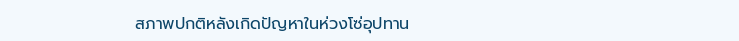สภาพปกติหลังเกิดปัญหาในห่วงโซ่อุปทาน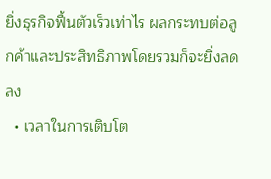ยิ่งธุรกิจฟื้นตัวเร็วเท่าไร ผลกระทบต่อลูกค้าและประสิทธิภาพโดยรวมก็จะยิ่งลดลง
  • เวลาในการเติบโต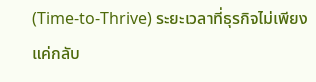(Time-to-Thrive) ระยะเวลาที่ธุรกิจไม่เพียงแค่กลับ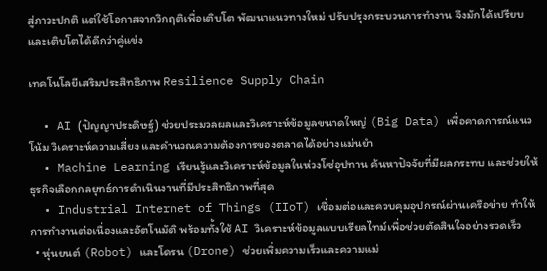สู่ภาวะปกติ แต่ใช้โอกาสจากวิกฤติเพื่อเติบโต พัฒนาแนวทางใหม่ ปรับปรุงกระบวนการทำงาน จึงมักได้เปรียบและเติบโตได้ดีกว่าคู่แข่ง

เทคโนโลยีเสริมประสิทธิภาพ Resilience Supply Chain

  • AI (ปัญญาประดิษฐ์) ช่วยประมวลผลและวิเคราะห์ข้อมูลขนาดใหญ่ (Big Data) เพื่อคาดการณ์แนวโน้ม วิเคราะห์ความเสี่ยง และคำนวณความต้องการของตลาดได้อย่างแม่นยำ
  • Machine Learning เรียนรู้และวิเคราะห์ข้อมูลในห่วงโซ่อุปทาน ค้นหาปัจจัยที่มีผลกระทบ และช่วยให้ธุรกิจเลือกกลยุทธ์การดำเนินงานที่มีประสิทธิภาพที่สุด
  • Industrial Internet of Things (IIoT) เชื่อมต่อและควบคุมอุปกรณ์ผ่านเครือข่าย ทำให้การทำงานต่อเนื่องและอัตโนมัติ พร้อมทั้งใช้ AI วิเคราะห์ข้อมูลแบบเรียลไทม์เพื่อช่วยตัดสินใจอย่างรวดเร็ว
  • หุ่นยนต์ (Robot) และโดรน (Drone) ช่วยเพิ่มความเร็วและความแม่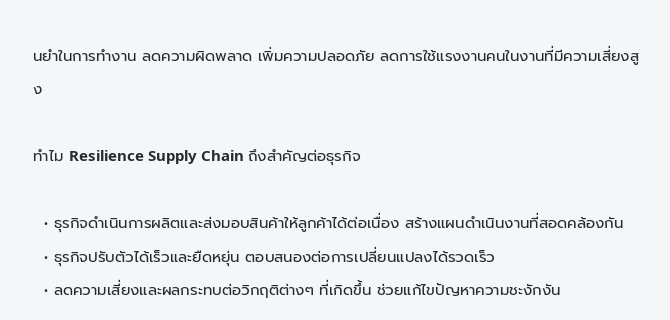นยำในการทำงาน ลดความผิดพลาด เพิ่มความปลอดภัย ลดการใช้แรงงานคนในงานที่มีความเสี่ยงสูง

ทำไม Resilience Supply Chain ถึงสำคัญต่อธุรกิจ

  • ธุรกิจดำเนินการผลิตและส่งมอบสินค้าให้ลูกค้าได้ต่อเนื่อง สร้างแผนดำเนินงานที่สอดคล้องกัน
  • ธุรกิจปรับตัวได้เร็วและยืดหยุ่น ตอบสนองต่อการเปลี่ยนแปลงได้รวดเร็ว
  • ลดความเสี่ยงและผลกระทบต่อวิกฤติต่างๆ ที่เกิดขึ้น ช่วยแก้ไขปัญหาความชะงักงัน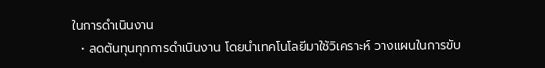ในการดำเนินงาน
  • ลดต้นทุนทุกการดำเนินงาน โดยนำเทคโนโลยีมาใช้วิเคราะห์ วางแผนในการขับ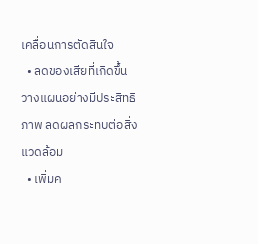เคลื่อนการตัดสินใจ
  • ลดของเสียที่เกิดขึ้น วางแผนอย่างมีประสิทธิภาพ ลดผลกระทบต่อสิ่งแวดล้อม
  • เพิ่มค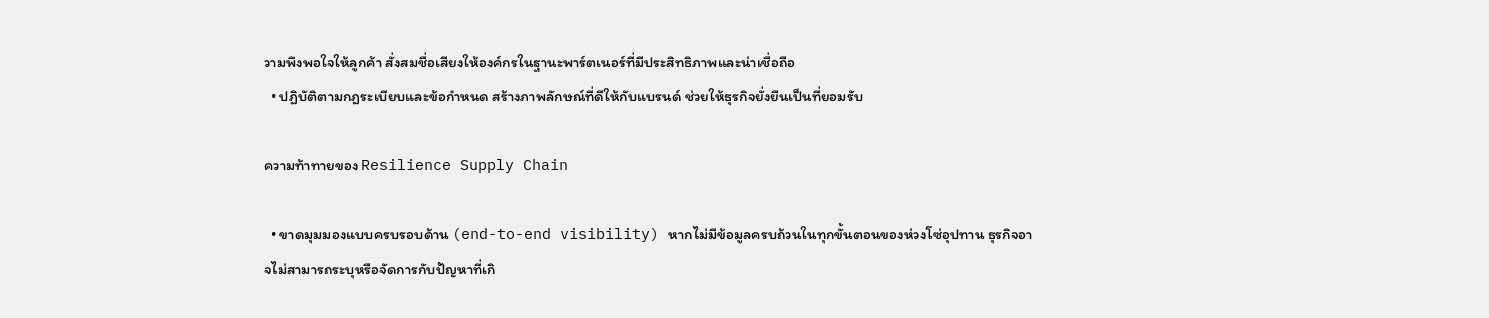วามพึงพอใจให้ลูกค้า สั่งสมชื่อเสียงให้องค์กรในฐานะพาร์ตเนอร์ที่มีประสิทธิภาพและน่าเชื่อถือ
  • ปฏิบัติตามกฎระเบียบและข้อกำหนด สร้างภาพลักษณ์ที่ดีให้กับแบรนด์ ช่วยให้ธุรกิจยั่งยืนเป็นที่ยอมรับ

ความท้าทายของ Resilience Supply Chain

  • ขาดมุมมองแบบครบรอบด้าน (end-to-end visibility) หากไม่มีข้อมูลครบถ้วนในทุกขั้นตอนของห่วงโซ่อุปทาน ธุรกิจอาจไม่สามารถระบุหรือจัดการกับปัญหาที่เกิ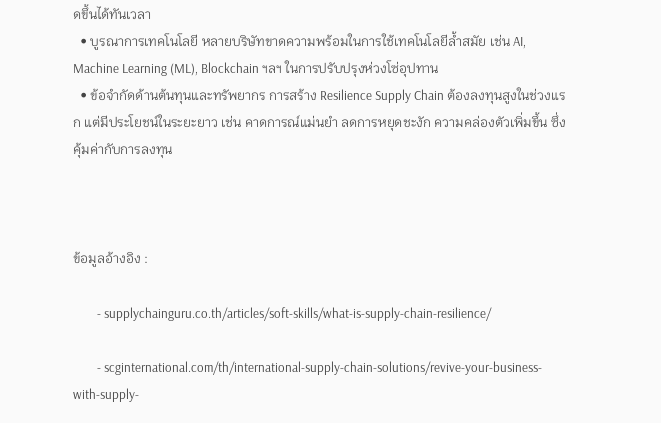ดขึ้นได้ทันเวลา
  • บูรณาการเทคโนโลยี หลายบริษัทขาดความพร้อมในการใช้เทคโนโลยีล้ำสมัย เช่น AI, Machine Learning (ML), Blockchain ฯลฯ ในการปรับปรุงห่วงโซ่อุปทาน
  • ข้อจำกัดด้านต้นทุนและทรัพยากร การสร้าง Resilience Supply Chain ต้องลงทุนสูงในช่วงแรก แต่มีประโยชน์ในระยะยาว เช่น คาดการณ์แม่นยำ ลดการหยุดชะงัก ความคล่องตัวเพิ่มขึ้น ซึ่งคุ้มค่ากับการลงทุน



ข้อมูลอ้างอิง :

        - supplychainguru.co.th/articles/soft-skills/what-is-supply-chain-resilience/

        - scginternational.com/th/international-supply-chain-solutions/revive-your-business-with-supply-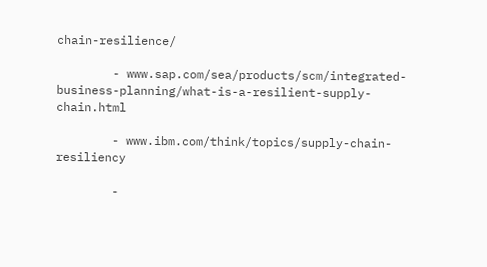chain-resilience/

        - www.sap.com/sea/products/scm/integrated-business-planning/what-is-a-resilient-supply-chain.html

        - www.ibm.com/think/topics/supply-chain-resiliency

        -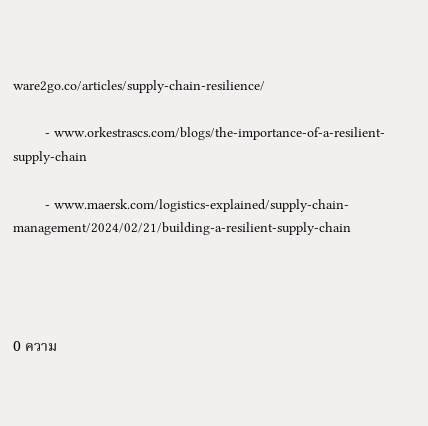ware2go.co/articles/supply-chain-resilience/

        - www.orkestrascs.com/blogs/the-importance-of-a-resilient-supply-chain

        - www.maersk.com/logistics-explained/supply-chain-management/2024/02/21/building-a-resilient-supply-chain




0 ความ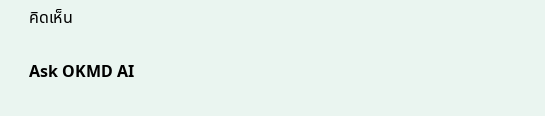คิดเห็น

Ask OKMD AI